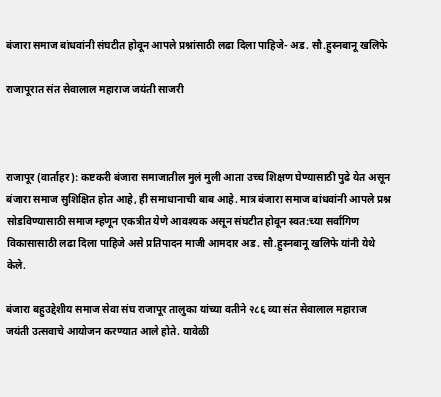बंजारा समाज बांधवांनी संघटीत होवून आपले प्रश्नांसाठी लढा दिला पाहिजे- अड. सौ.हुस्नबानू खलिफे

राजापूरात संत सेवालाल महाराज जयंती साजरी



राजापूर (वार्ताहर): कष्टकरी बंजारा समाजातील मुलं मुली आता उच्च शिक्षण घेण्यासाठी पुढे येत असून बंजारा समाज सुशिक्षित होत आहे, ही समाधानाची बाब आहे. मात्र बंजारा समाज बांधवांनी आपले प्रश्न सोडविण्यासाठी समाज म्हणून एकत्रीत येणे आवश्यक असून संघटीत होवून स्वत:च्या सर्वांगिण विकासासाठी लढा दिला पाहिजे असे प्रतिपादन माजी आमदार अड. सौ.हुस्नबानू खलिफे यांनी येथे केले.

बंजारा बहुउद्देशीय समाज सेवा संघ राजापूर तालुका यांच्या वतीने २८६ व्या संत सेवालाल महाराज जयंती उत्सवाचे आयोजन करण्यात आले होते. यावेळी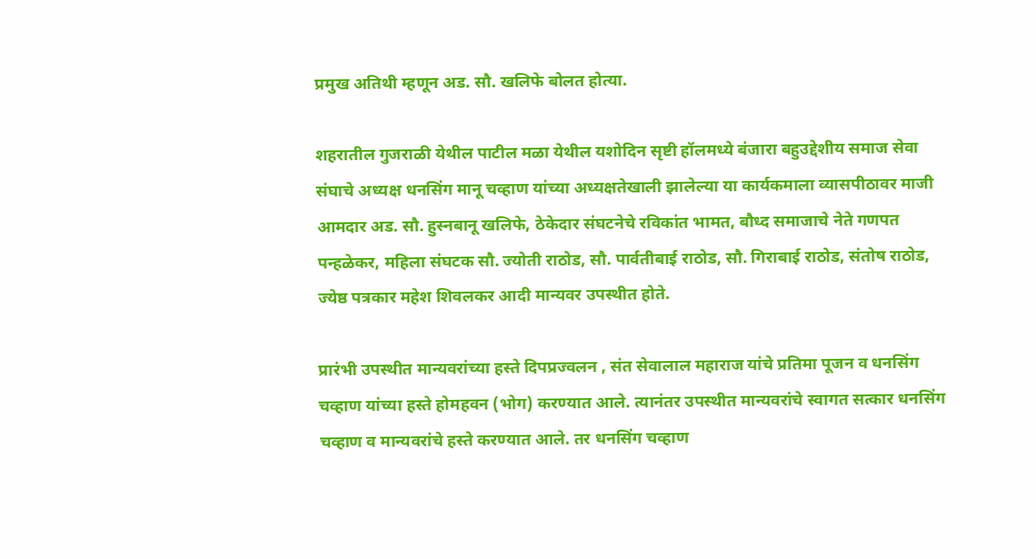प्रमुख अतिथी म्हणून अड. सौ. खलिफे बोलत होत्या.

शहरातील गुजराळी येथील पाटील मळा येथील यशोदिन सृष्टी हॉलमध्ये बंजारा बहुउद्देशीय समाज सेवा संघाचे अध्यक्ष धनसिंग मानू चव्हाण यांच्या अध्यक्षतेखाली झालेल्या या कार्यकमाला व्यासपीठावर माजी आमदार अड. सौ. हुस्नबानू खलिफे, ठेकेदार संघटनेचे रविकांत भामत, बौध्द समाजाचे नेते गणपत पन्हळेकर, महिला संघटक सौ. ज्योती राठोड, सौ. पार्वतीबाई राठोड, सौ. गिराबाई राठोड, संतोष राठोड, ज्येष्ठ पत्रकार महेश शिवलकर आदी मान्यवर उपस्थीत होते.

प्रारंभी उपस्थीत मान्यवरांच्या हस्ते दिपप्रज्वलन , संत सेवालाल महाराज यांचे प्रतिमा पूजन व धनसिंग चव्हाण यांच्या हस्ते होमहवन (भोग) करण्यात आले. त्यानंतर उपस्थीत मान्यवरांचे स्वागत सत्कार धनसिंग चव्हाण व मान्यवरांचे हस्ते करण्यात आले. तर धनसिंग चव्हाण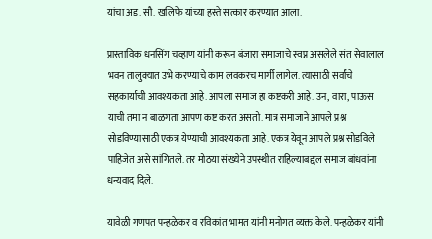यांचा अड. सौ. खलिफे यांच्या हस्ते सत्कार करण्यात आला.

प्रास्ताविक धनसिंग चव्हाण यांनी करून बंजारा समाजाचे स्वप्न असलेले संत सेवालाल भवन तालुक्यात उभे करण्याचे काम लवकरच मार्गी लागेल. त्यासाठी सर्वांचे सहकार्याची आवश्यकता आहे. आपला समाज हा कष्टकरी आहे. उन, वारा, पाऊस याची तमा न बाळगता आपण कष्ट करत असतो. मात्र समाजाने आपले प्रश्न सोडविण्यासाठी एकत्र येण्याची आवश्यकता आहे. एकत्र येवून आपले प्रश्न सोडविले पाहिजेत असे सांगितले. तर मोठया संख्येने उपस्थीत राहिल्याबद्दल समाज बांधवांना धन्यवाद दिले.

यावेळी गणपत पन्हळेकर व रविकांत भामत यांनी मनोगत व्यक्त केले. पन्हळेकर यांनी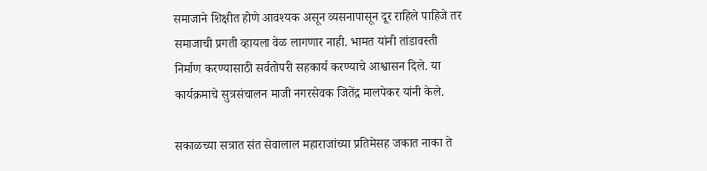समाजाने शिक्षीत होणे आवश्यक असून व्यसनापासून दूर राहिले पाहिजे तर समाजाची प्रगती व्हायला वेळ लागणार नाही. भामत यांनी तांडावस्ती निर्माण करण्यासाठी सर्वतोपरी सहकार्य करण्याचे आश्वासन दिले. या कार्यक्रमाचे सुत्रसंचालन माजी नगरसेवक जितेंद्र मालपेकर यांनी केले.

सकाळच्या सत्रात संत सेवालाल महाराजांच्या प्रतिमेसह जकात नाका ते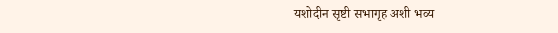यशोदीन सृष्टी सभागृह अशी भव्य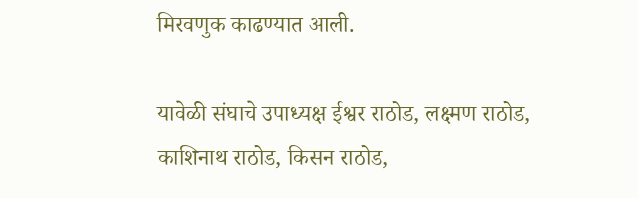मिरवणुक काढण्यात आली.

यावेळी संघाचे उपाध्यक्ष ईश्वर राठोड, लक्ष्मण राठोड, काशिनाथ राठोड, किसन राठोड,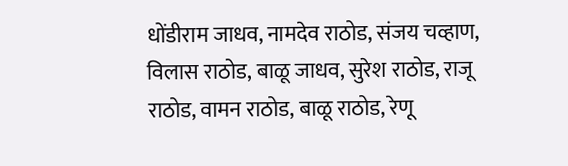धोंडीराम जाधव, नामदेव राठोड, संजय चव्हाण, विलास राठोड, बाळू जाधव, सुरेश राठोड, राजू राठोड, वामन राठोड, बाळू राठोड, रेणू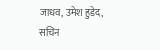जाधव, उमेश हुडेद, सचिन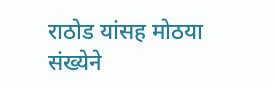राठोड यांसह मोठया संख्येने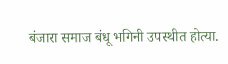बंजारा समाज बंधू भगिनी उपस्थीत होत्या.